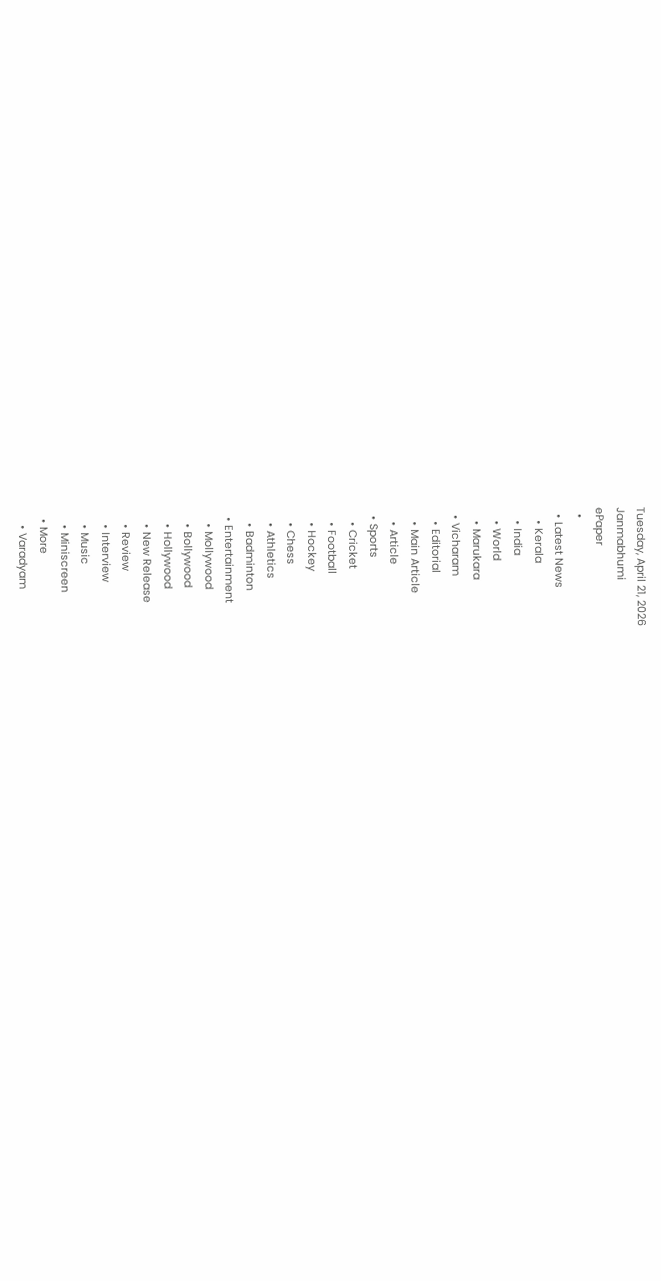Tuesday, April 21, 2026
Janmabhumi
ePaper
  •
  • Latest News
    • Kerala
    • India
    • World
    • Marukara
  • Vicharam
    • Editorial
    • Main Article
    • Article
  • Sports
    • Cricket
    • Football
    • Hockey
    • Chess
    • Athletics
    • Badminton
  • Entertainment
    • Mollywood
    • Bollywood
    • Hollywood
    • New Release
    • Review
    • Interview
    • Music
    • Miniscreen
  • More
    • Varadyam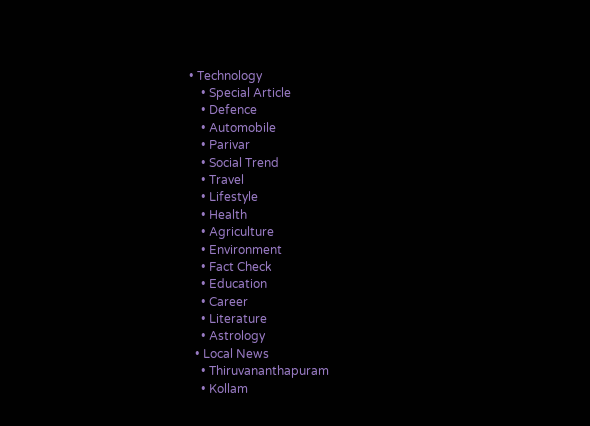• Technology
    • Special Article
    • Defence
    • Automobile
    • Parivar
    • Social Trend
    • Travel
    • Lifestyle
    • Health
    • Agriculture
    • Environment
    • Fact Check
    • Education
    • Career
    • Literature
    • Astrology
  • Local News
    • Thiruvananthapuram
    • Kollam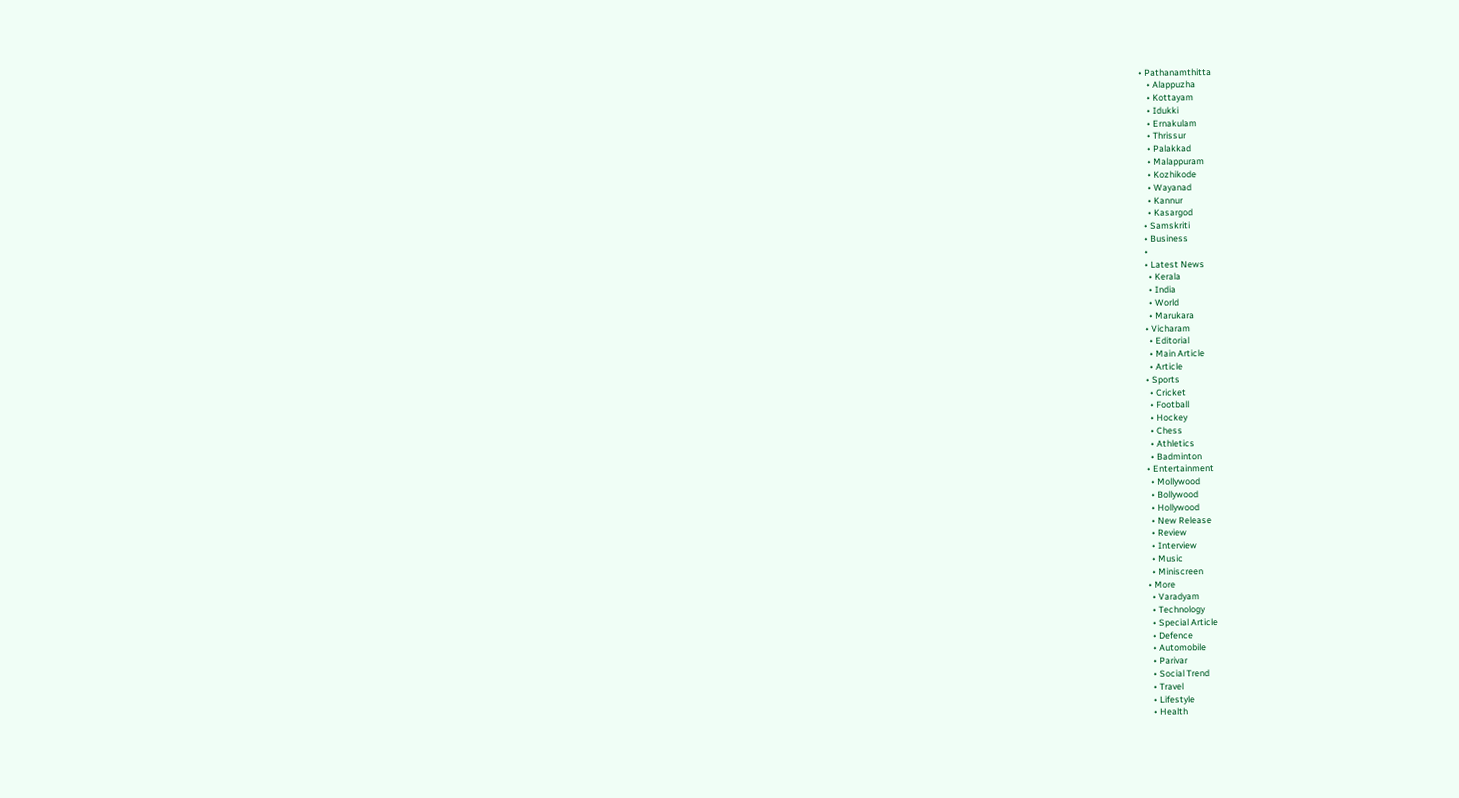• Pathanamthitta
    • Alappuzha
    • Kottayam
    • Idukki
    • Ernakulam
    • Thrissur
    • Palakkad
    • Malappuram
    • Kozhikode
    • Wayanad
    • Kannur
    • Kasargod
  • Samskriti
  • Business
  •
  • Latest News
    • Kerala
    • India
    • World
    • Marukara
  • Vicharam
    • Editorial
    • Main Article
    • Article
  • Sports
    • Cricket
    • Football
    • Hockey
    • Chess
    • Athletics
    • Badminton
  • Entertainment
    • Mollywood
    • Bollywood
    • Hollywood
    • New Release
    • Review
    • Interview
    • Music
    • Miniscreen
  • More
    • Varadyam
    • Technology
    • Special Article
    • Defence
    • Automobile
    • Parivar
    • Social Trend
    • Travel
    • Lifestyle
    • Health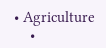• Agriculture
    •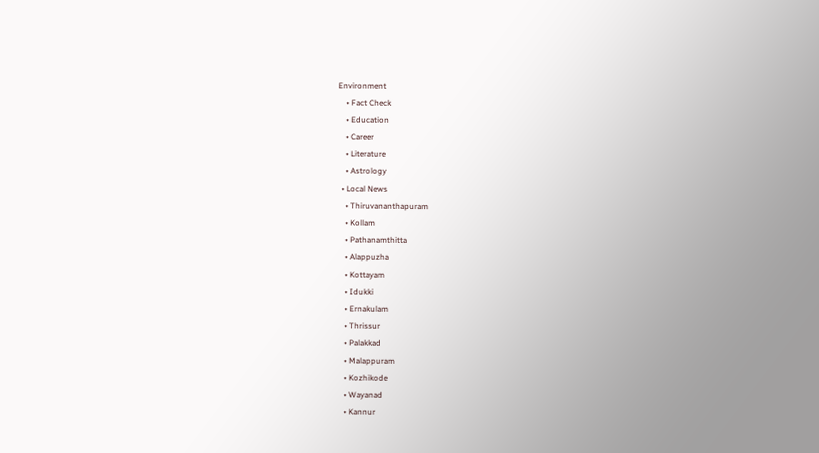Environment
    • Fact Check
    • Education
    • Career
    • Literature
    • Astrology
  • Local News
    • Thiruvananthapuram
    • Kollam
    • Pathanamthitta
    • Alappuzha
    • Kottayam
    • Idukki
    • Ernakulam
    • Thrissur
    • Palakkad
    • Malappuram
    • Kozhikode
    • Wayanad
    • Kannur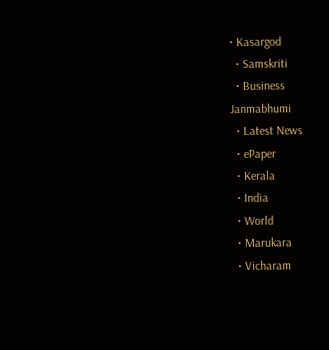• Kasargod
  • Samskriti
  • Business
Janmabhumi
  • Latest News
  • ePaper
  • Kerala
  • India
  • World
  • Marukara
  • Vicharam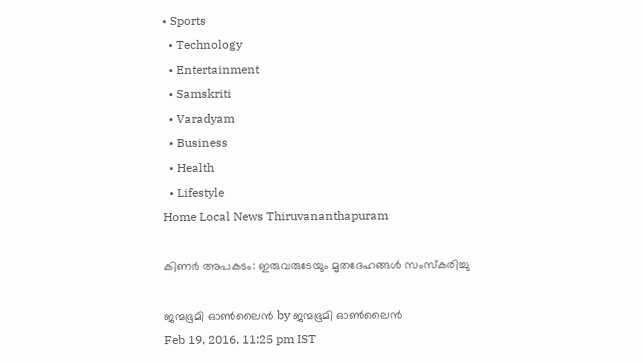• Sports
  • Technology
  • Entertainment
  • Samskriti
  • Varadyam
  • Business
  • Health
  • Lifestyle
Home Local News Thiruvananthapuram

കിണര്‍ അപകടം: ഇരുവരുടേയും മൃതദേഹങ്ങള്‍ സംസ്‌കരിച്ചു

ജന്മഭൂമി ഓണ്‍ലൈന്‍ by ജന്മഭൂമി ഓണ്‍ലൈന്‍
Feb 19, 2016, 11:25 pm IST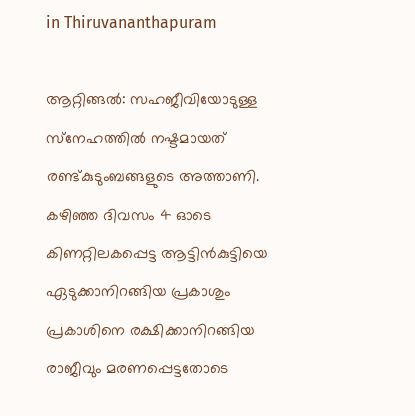in Thiruvananthapuram

ആറ്റിങ്ങല്‍: സഹജീവിയോടുള്ള സ്‌നേഹത്തില്‍ നഷ്ടമായത് രണ്ട്കുടുംബങ്ങളുടെ അത്താണി. കഴിഞ്ഞ ദിവസം 4 ഓടെ കിണറ്റിലകപ്പെട്ട ആട്ടിന്‍കുട്ടിയെ ഏടുക്കാനിറങ്ങിയ പ്രകാശും പ്രകാശിനെ രക്ഷിക്കാനിറങ്ങിയ രാജീവും മരണപ്പെട്ടതോടെ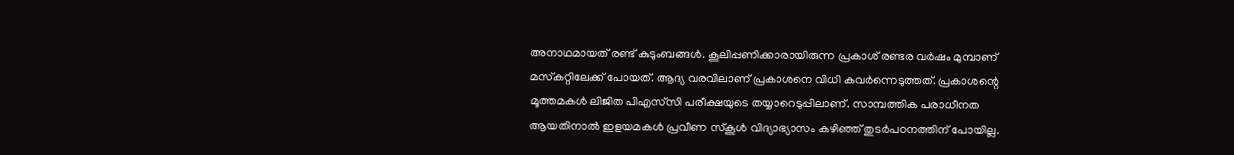അനാഥമായത് രണ്ട് കുടുംബങ്ങള്‍. കൂലിപ്പണിക്കാരായിരുന്ന പ്രകാശ് രണ്ടര വര്‍ഷം മുമ്പാണ് മസ്‌കറ്റിലേക്ക് പോയത്. ആദ്യ വരവിലാണ് പ്രകാശനെ വിധി കവര്‍ന്നെടുത്തത്. പ്രകാശന്റെ മൂത്തമകള്‍ ലിജിത പിഎസ്‌സി പരീക്ഷയുടെ തയ്യാറെടുപ്പിലാണ്. സാമ്പത്തിക പരാധീനത ആയതിനാല്‍ ഇളയമകള്‍ പ്രവീണ സ്‌കൂള്‍ വിദ്യാഭ്യാസം കഴിഞ്ഞ് തുടര്‍പഠനത്തിന് പോയില്ല.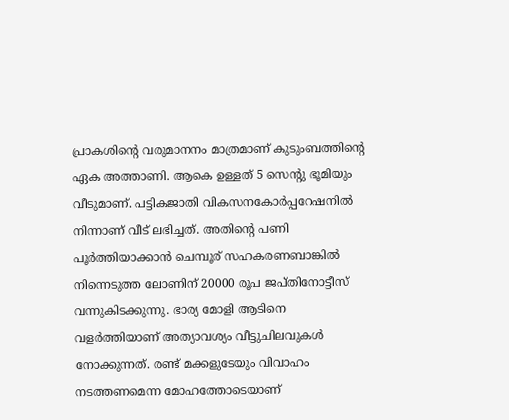പ്രാകശിന്റെ വരുമാനനം മാത്രമാണ് കുടുംബത്തിന്റെ ഏക അത്താണി. ആകെ ഉള്ളത് 5 സെന്റു ഭൂമിയും വീടുമാണ്. പട്ടികജാതി വികസനകോര്‍പ്പറേഷനില്‍ നിന്നാണ് വീട് ലഭിച്ചത്. അതിന്റെ പണി പൂര്‍ത്തിയാക്കാന്‍ ചെമ്പൂര് സഹകരണബാങ്കില്‍ നിന്നെടുത്ത ലോണിന് 20000 രൂപ ജപ്തിനോട്ടീസ് വന്നുകിടക്കുന്നു. ഭാര്യ മോളി ആടിനെ വളര്‍ത്തിയാണ് അത്യാവശ്യം വീട്ടുചിലവുകള്‍ നോക്കുന്നത്. രണ്ട് മക്കളുടേയും വിവാഹം നടത്തണമെന്ന മോഹത്തോടെയാണ്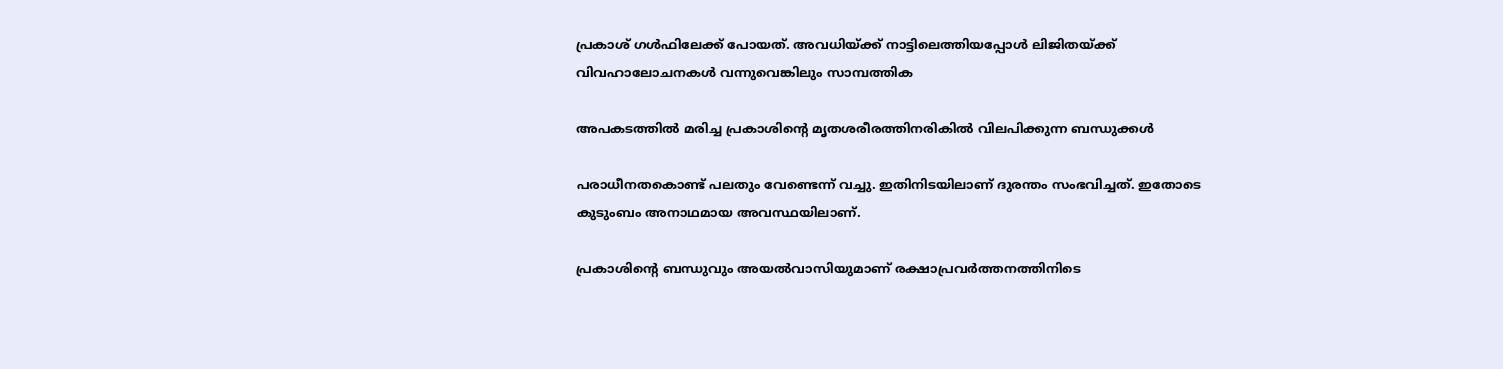പ്രകാശ് ഗള്‍ഫിലേക്ക് പോയത്. അവധിയ്‌ക്ക് നാട്ടിലെത്തിയപ്പോള്‍ ലിജിതയ്‌ക്ക് വിവഹാലോചനകള്‍ വന്നുവെങ്കിലും സാമ്പത്തിക

അപകടത്തില്‍ മരിച്ച പ്രകാശിന്റെ മൃതശരീരത്തിനരികില്‍ വിലപിക്കുന്ന ബന്ധുക്കള്‍

പരാധീനതകൊണ്ട് പലതും വേണ്ടെന്ന് വച്ചു. ഇതിനിടയിലാണ് ദുരന്തം സംഭവിച്ചത്. ഇതോടെ കുടുംബം അനാഥമായ അവസ്ഥയിലാണ്.

പ്രകാശിന്റെ ബന്ധുവും അയല്‍വാസിയുമാണ് രക്ഷാപ്രവര്‍ത്തനത്തിനിടെ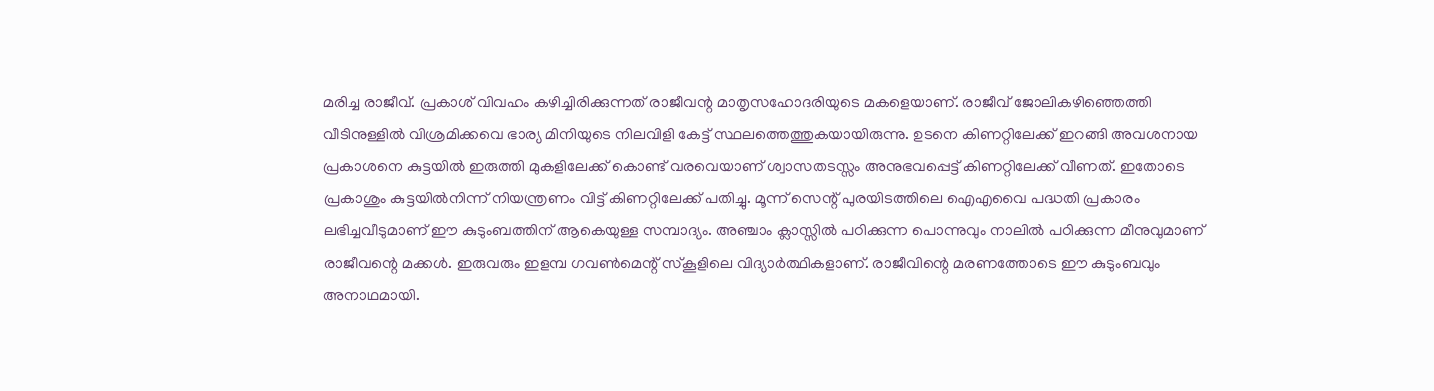മരിച്ച രാജീവ്. പ്രകാശ് വിവഹം കഴിച്ചിരിക്കുന്നത് രാജീവന്റ മാതൃസഹോദരിയുടെ മകളെയാണ്. രാജീവ് ജോലികഴിഞ്ഞെത്തി വീടിനുള്ളില്‍ വിശ്രമിക്കവെ ഭാര്യ മിനിയുടെ നിലവിളി കേട്ട് സ്ഥലത്തെത്തുകയായിരുന്നു. ഉടനെ കിണറ്റിലേക്ക് ഇറങ്ങി അവശനായ പ്രകാശനെ കുട്ടയില്‍ ഇരുത്തി മുകളിലേക്ക് കൊണ്ട് വരവെയാണ് ശ്വാസതടസ്സം അനുഭവപ്പെട്ട് കിണറ്റിലേക്ക് വീണത്. ഇതോടെ പ്രകാശും കുട്ടയില്‍നിന്ന് നിയന്ത്രണം വിട്ട് കിണറ്റിലേക്ക് പതിച്ചു. മൂന്ന് സെന്റ് പുരയിടത്തിലെ ഐഎവൈ പദ്ധതി പ്രകാരം ലഭിച്ചവീടുമാണ് ഈ കുടുംബത്തിന് ആകെയുള്ള സമ്പാദ്യം. അഞ്ചാം ക്ലാസ്സില്‍ പഠിക്കുന്ന പൊന്നുവും നാലില്‍ പഠിക്കുന്ന മീനുവുമാണ് രാജീവന്റെ മക്കള്‍. ഇരുവരും ഇളമ്പ ഗവണ്‍മെന്റ് സ്‌കൂളിലെ വിദ്യാര്‍ത്ഥികളാണ്. രാജീവിന്റെ മരണത്തോടെ ഈ കുടുംബവും അനാഥമായി.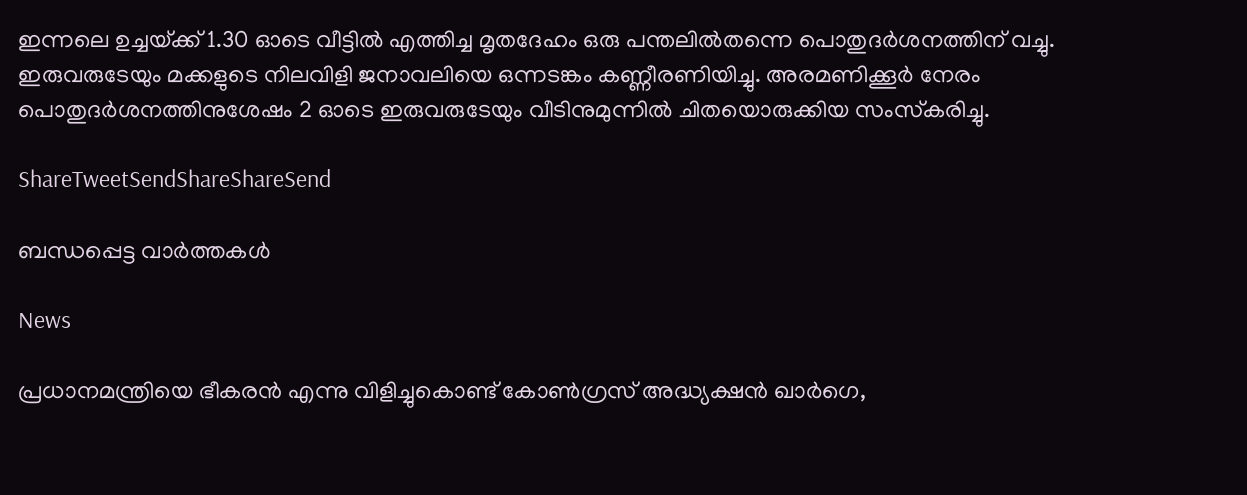ഇന്നലെ ഉച്ചയ്‌ക്ക് 1.30 ഓടെ വീട്ടില്‍ എത്തിച്ച മൃതദേഹം ഒരു പന്തലില്‍തന്നെ പൊതുദര്‍ശനത്തിന് വച്ചു. ഇരുവരുടേയും മക്കളുടെ നിലവിളി ജനാവലിയെ ഒന്നടങ്കം കണ്ണീരണിയിച്ചു. അരമണിക്കൂര്‍ നേരം പൊതുദര്‍ശനത്തിനുശേഷം 2 ഓടെ ഇരുവരുടേയും വീടിനുമുന്നില്‍ ചിതയൊരുക്കിയ സംസ്‌കരിച്ചു.

ShareTweetSendShareShareSend

ബന്ധപ്പെട്ട വാര്‍ത്തകള്‍

News

പ്രധാനമന്ത്രിയെ ഭീകരൻ എന്നു വിളിച്ചുകൊണ്ട് കോൺഗ്രസ് അദ്ധ്യക്ഷൻ ഖാർഗെ,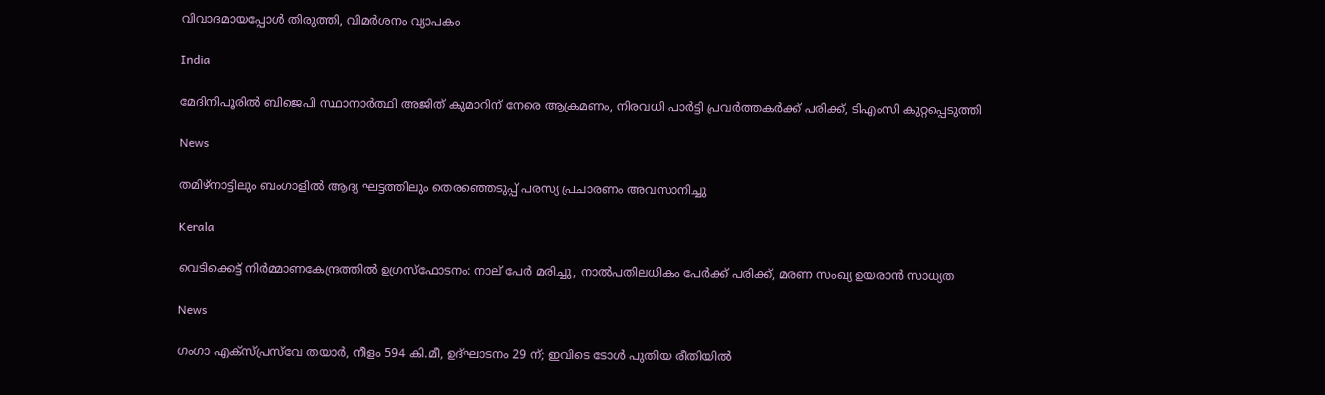വിവാദമായപ്പോൾ തിരുത്തി, വിമർശനം വ്യാപകം

India

മേദിനിപൂരിൽ ബിജെപി സ്ഥാനാർത്ഥി അജിത് കുമാറിന് നേരെ ആക്രമണം, നിരവധി പാർട്ടി പ്രവർത്തകർക്ക് പരിക്ക്, ടിഎംസി കുറ്റപ്പെടുത്തി

News

തമിഴ്‌നാട്ടിലും ബംഗാളിൽ ആദ്യ ഘട്ടത്തിലും തെരഞ്ഞെടുപ്പ് പരസ്യ പ്രചാരണം അവസാനിച്ചു

Kerala

വെടിക്കെട്ട് നിർമ്മാണകേന്ദ്രത്തിൽ ഉഗ്രസ്ഫോടനം: നാല് പേർ മരിച്ചു, നാൽപതിലധികം പേർക്ക് പരിക്ക്, മരണ സംഖ്യ ഉയരാൻ സാധ്യത

News

ഗംഗാ എക്‌സ്പ്രസ്‌വേ തയാർ, നീളം 594 കി.മീ, ഉദ്ഘാടനം 29 ന്; ഇവിടെ ടോൾ പുതിയ രീതിയിൽ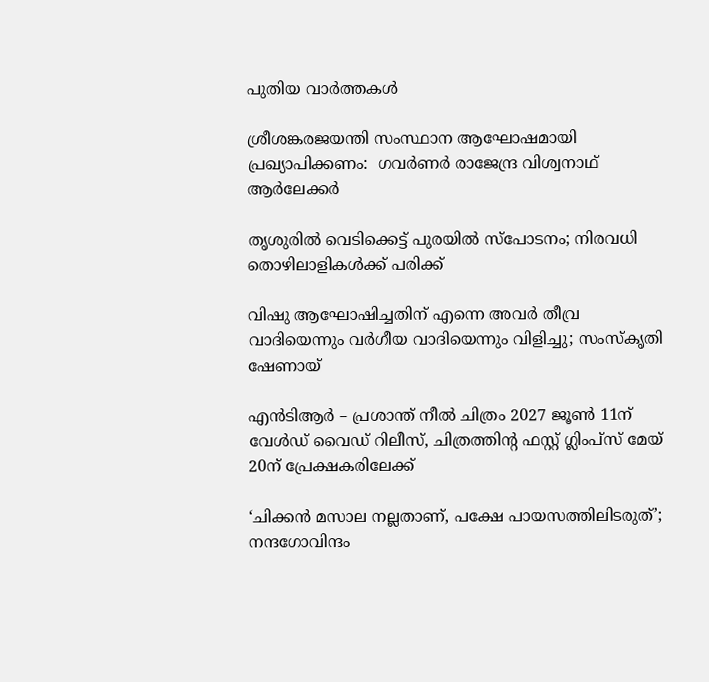പുതിയ വാര്‍ത്തകള്‍

ശ്രീശങ്കരജയന്തി സംസ്ഥാന ആഘോഷമായി പ്രഖ്യാപിക്കണം:  ഗവര്‍ണര്‍ രാജേന്ദ്ര വിശ്വനാഥ് ആര്‍ലേക്കര്‍

തൃശുരിൽ വെടിക്കെട്ട് പുരയിൽ സ്പോടനം; നിരവധി തൊഴിലാളികൾക്ക് പരിക്ക്

വിഷു ആഘോഷിച്ചതിന് എന്നെ അവർ തീവ്ര വാദിയെന്നും വർഗീയ വാദിയെന്നും വിളിച്ചു; സംസ്‌കൃതി ഷേണായ്

എന്‍ടിആർ – പ്രശാന്ത് നീല്‍ ചിത്രം 2027 ജൂൺ 11ന് വേൾഡ് വൈഡ് റിലീസ്‌, ചിത്രത്തിന്റ ഫസ്റ്റ് ഗ്ലിംപ്സ് മേയ്‌ 20ന് പ്രേക്ഷകരിലേക്ക്

‘ചിക്കൻ മസാല നല്ലതാണ്, പക്ഷേ പായസത്തിലിടരുത്’; നന്ദഗോവിന്ദം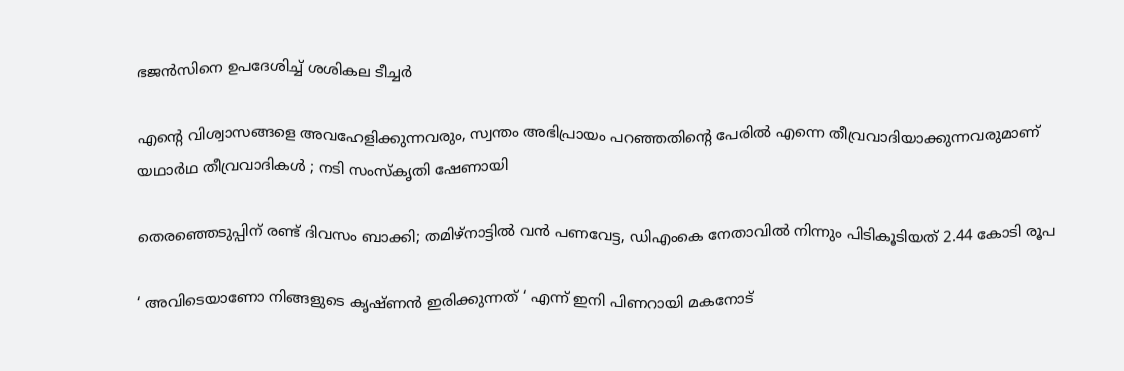ഭജൻസിനെ ഉപദേശിച്ച് ശശികല ടീച്ചർ

എന്റെ വിശ്വാസങ്ങളെ അവഹേളിക്കുന്നവരും, സ്വന്തം അഭിപ്രായം പറഞ്ഞതിന്റെ പേരിൽ എന്നെ തീവ്രവാദിയാക്കുന്നവരുമാണ് യഥാർഥ തീവ്രവാദികൾ ; നടി സംസ്കൃതി ഷേണായി

തെരഞ്ഞെടുപ്പിന് രണ്ട് ദിവസം ബാക്കി; തമിഴ്നാട്ടിൽ വൻ പണവേട്ട, ഡിഎംകെ നേതാവിൽ നിന്നും പിടികൂടിയത് 2.44 കോടി രൂപ

‘ അവിടെയാണോ നിങ്ങളുടെ കൃഷ്ണൻ ഇരിക്കുന്നത് ‘ എന്ന് ഇനി പിണറായി മകനോട്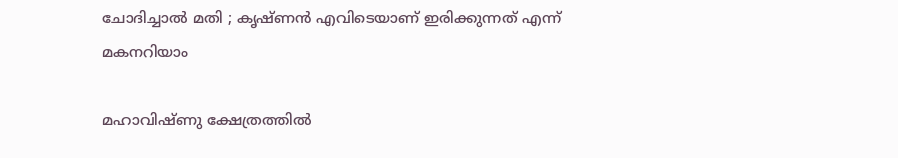ചോദിച്ചാൽ മതി ; കൃഷ്ണൻ എവിടെയാണ് ഇരിക്കുന്നത് എന്ന് മകനറിയാം

മഹാവിഷ്ണു ക്ഷേത്രത്തിൽ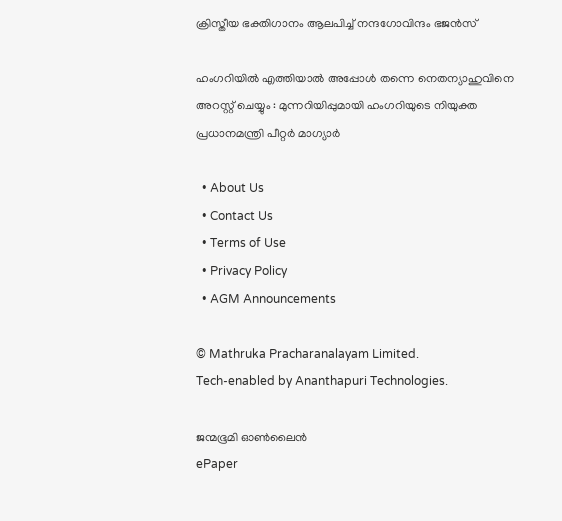ക്രിസ്തീയ ഭക്തിഗാനം ആലപിച്ച് നന്ദഗോവിന്ദം ഭജൻസ്

ഹംഗറിയിൽ എത്തിയാൽ അപ്പോൾ തന്നെ നെതന്യാഹുവിനെ അറസ്റ്റ് ചെയ്യും : മുന്നറിയിപ്പുമായി ഹംഗറിയുടെ നിയുക്ത പ്രധാനമന്ത്രി പീറ്റർ മാഗ്യാർ

  • About Us
  • Contact Us
  • Terms of Use
  • Privacy Policy
  • AGM Announcements

© Mathruka Pracharanalayam Limited.
Tech-enabled by Ananthapuri Technologies.

ജന്മഭൂമി ഓണ്‍ലൈന്‍
ePaper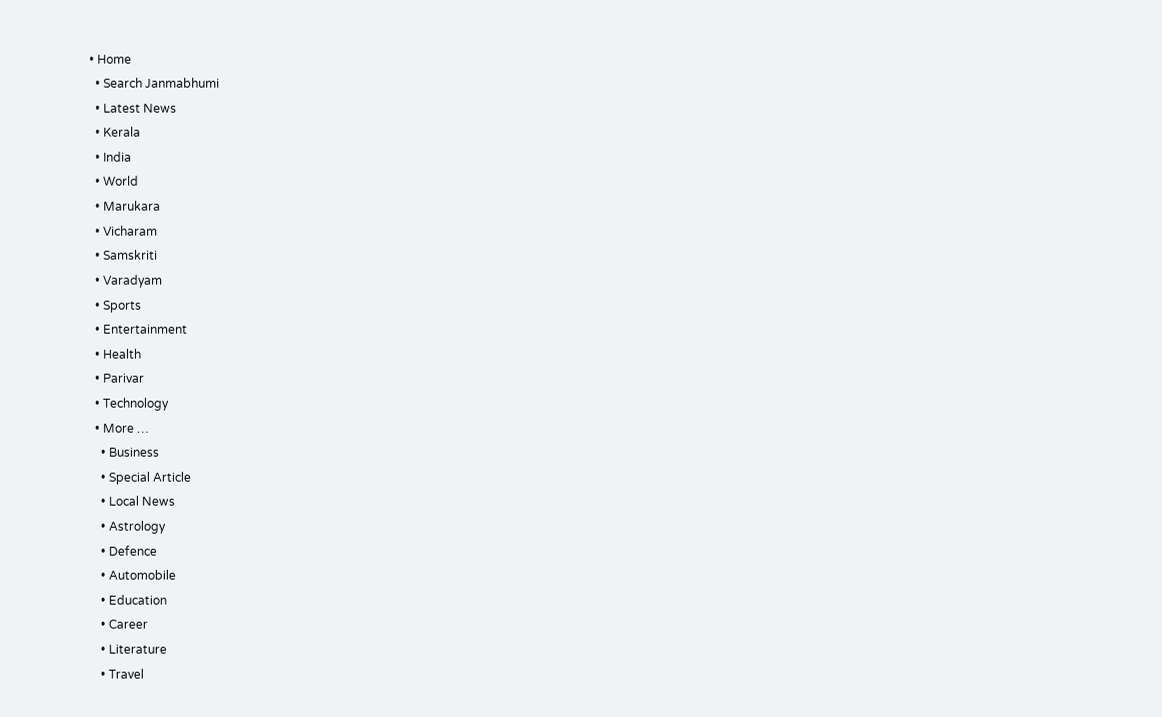• Home
  • Search Janmabhumi
  • Latest News
  • Kerala
  • India
  • World
  • Marukara
  • Vicharam
  • Samskriti
  • Varadyam
  • Sports
  • Entertainment
  • Health
  • Parivar
  • Technology
  • More …
    • Business
    • Special Article
    • Local News
    • Astrology
    • Defence
    • Automobile
    • Education
    • Career
    • Literature
    • Travel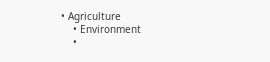• Agriculture
    • Environment
    •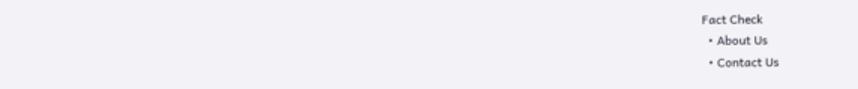Fact Check
  • About Us
  • Contact Us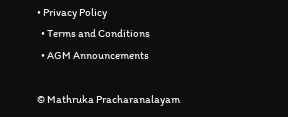• Privacy Policy
  • Terms and Conditions
  • AGM Announcements

© Mathruka Pracharanalayam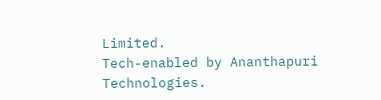Limited.
Tech-enabled by Ananthapuri Technologies.